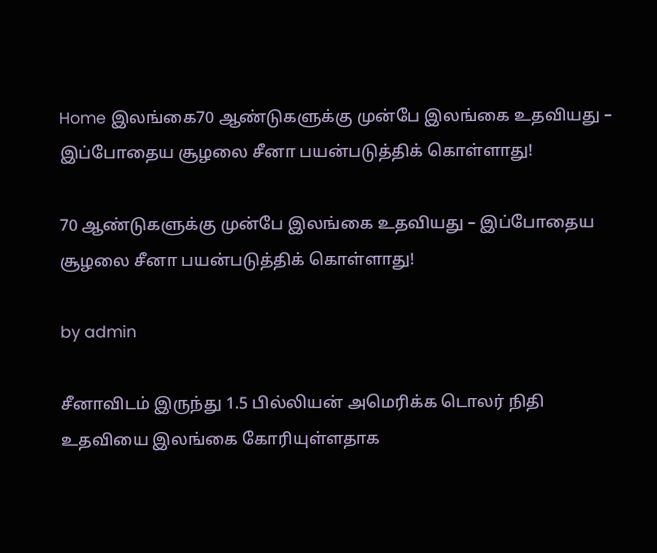Home இலங்கை70 ஆண்டுகளுக்கு முன்பே இலங்கை உதவியது – இப்போதைய சூழலை சீனா பயன்படுத்திக் கொள்ளாது!

70 ஆண்டுகளுக்கு முன்பே இலங்கை உதவியது – இப்போதைய சூழலை சீனா பயன்படுத்திக் கொள்ளாது!

by admin

சீனாவிடம் இருந்து 1.5 பில்லியன் அமெரிக்க டொலர் நிதி உதவியை இலங்கை கோரியுள்ளதாக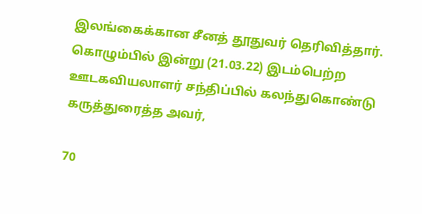இலங்கைக்கான சீனத் தூதுவர் தெரிவித்தார். கொழும்பில் இன்று (21.03.22) இடம்பெற்ற ஊடகவியலாளர் சந்திப்பில் கலந்துகொண்டு கருத்துரைத்த அவர்,

70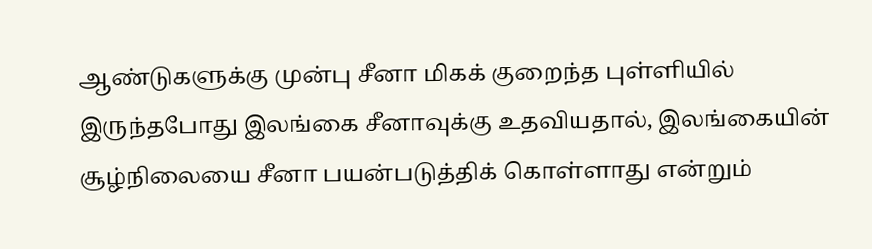ஆண்டுகளுக்கு முன்பு சீனா மிகக் குறைந்த புள்ளியில் இருந்தபோது இலங்கை சீனாவுக்கு உதவியதால், இலங்கையின் சூழ்நிலையை சீனா பயன்படுத்திக் கொள்ளாது என்றும்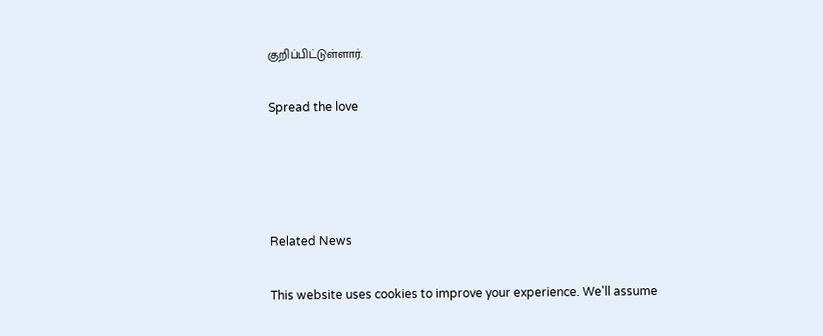குறிப்பிட்டுள்ளார்.

Spread the love




Related News

This website uses cookies to improve your experience. We'll assume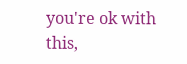you're ok with this,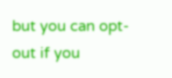but you can opt-out if you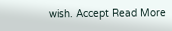wish. Accept Read More